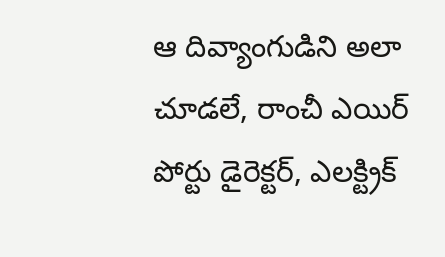ఆ దివ్యాంగుడిని అలా చూడలే, రాంచీ ఎయిర్ పోర్టు డైరెక్టర్, ఎలక్ట్రిక్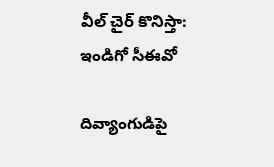వీల్ చైర్ కొనిస్తా: ఇండిగో సీఈవో

దివ్యాంగుడిపై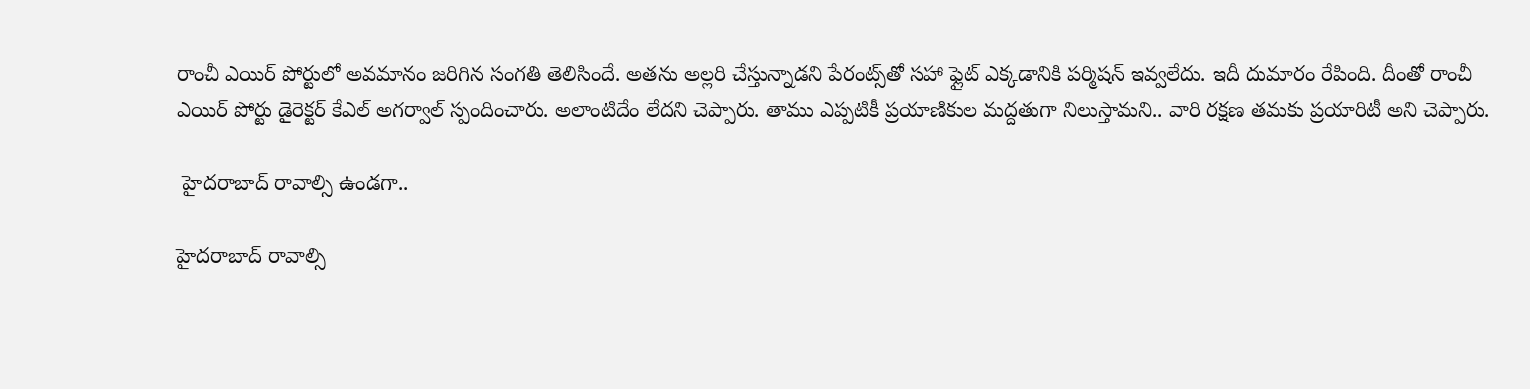రాంచీ ఎయిర్ పోర్టులో అవమానం జరిగిన సంగతి తెలిసిందే. అతను అల్లరి చేస్తున్నాడని పేరంట్స్‌తో సహా ఫ్లైట్ ఎక్కడానికి పర్మిషన్ ఇవ్వలేదు. ఇదీ దుమారం రేపింది. దీంతో రాంచీ ఎయిర్ పోర్టు డైరెక్టర్ కేఎల్ అగర్వాల్ స్పందించారు. అలాంటిదేం లేదని చెప్పారు. తాము ఎప్పటికీ ప్రయాణికుల మద్దతుగా నిలుస్తామని.. వారి రక్షణ తమకు ప్రయారిటీ అని చెప్పారు.

 హైదరాబాద్ రావాల్సి ఉండగా..

హైదరాబాద్ రావాల్సి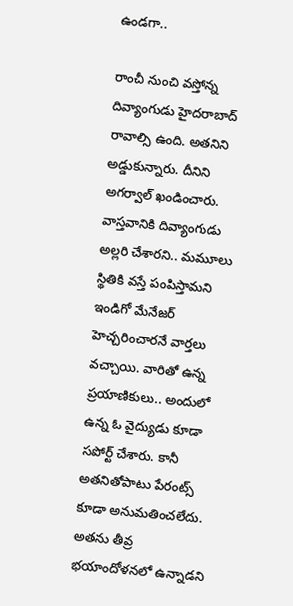ఉండగా..

రాంచీ నుంచి వస్తోన్న దివ్యాంగుడు హైదరాబాద్ రావాల్సి ఉంది. అతనిని అడ్డుకున్నారు. దీనిని అగర్వాల్ ఖండించారు. వాస్తవానికి దివ్యాంగుడు అల్లరి చేశారని.. మమూలు స్థితికి వస్తే పంపిస్తామని ఇండిగో మేనేజర్ హెచ్చరించారనే వార్తలు వచ్చాయి. వారితో ఉన్న ప్రయాణికులు.. అందులో ఉన్న ఓ వైద్యుడు కూడా సపోర్ట్ చేశారు. కానీ అతనితోపాటు పేరంట్స్ కూడా అనుమతించలేదు. అతను తీవ్ర భయాందోళనలో ఉన్నాడని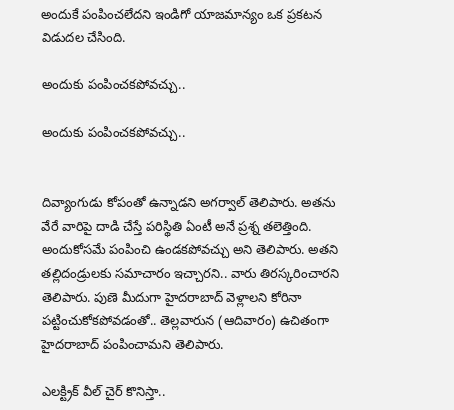అందుకే పంపించలేదని ఇండిగో యాజమాన్యం ఒక ప్రకటన విడుదల చేసింది.

అందుకు పంపించకపోవచ్చు..

అందుకు పంపించకపోవచ్చు..


దివ్యాంగుడు కోపంతో ఉన్నాడని అగర్వాల్ తెలిపారు. అతను వేరే వారిపై దాడి చేస్తే పరిస్థితి ఏంటీ అనే ప్రశ్న తలెత్తింది. అందుకోసమే పంపించి ఉండకపోవచ్చు అని తెలిపారు. అతని తల్లిదండ్రులకు సమాచారం ఇచ్చారని.. వారు తిరస్కరించారని తెలిపారు. పుణె మీదుగా హైదరాబాద్ వెళ్లాలని కోరినా పట్టించుకోకపోవడంతో.. తెల్లవారున (ఆదివారం) ఉచితంగా హైదరాబాద్ పంపించామని తెలిపారు.

ఎలక్ట్రిక్ వీల్ చైర్ కొనిస్తా..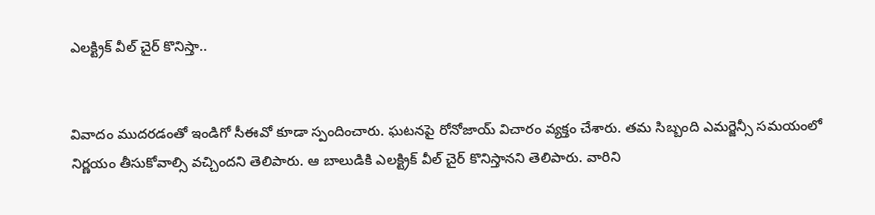ఎలక్ట్రిక్ వీల్ చైర్ కొనిస్తా..


వివాదం ముదరడంతో ఇండిగో సీఈవో కూడా స్పందించారు. ఘటనపై రోనోజాయ్ విచారం వ్యక్తం చేశారు. తమ సిబ్బంది ఎమర్జెన్సీ సమయంలో నిర్ణయం తీసుకోవాల్సి వచ్చిందని తెలిపారు. ఆ బాలుడికి ఎలక్ట్రిక్ వీల్ చైర్ కొనిస్తానని తెలిపారు. వారిని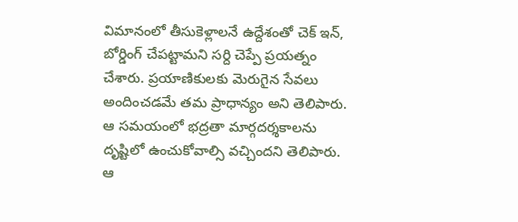విమానంలో తీసుకెళ్లాలనే ఉద్దేశంతో చెక్ ఇన్, బోర్డింగ్ చేపట్టామని సర్ది చెప్పే ప్రయత్నం చేశారు. ప్రయాణికులకు మెరుగైన సేవలు అందించడమే తమ ప్రాధాన్యం అని తెలిపారు. ఆ సమయంలో భద్రతా మార్గదర్శకాలను దృష్టిలో ఉంచుకోవాల్సి వచ్చిందని తెలిపారు. ఆ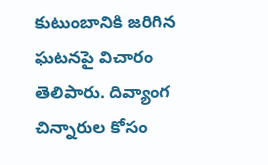కుటుంబానికి జరిగిన ఘటనపై విచారం తెలిపారు. దివ్యాంగ చిన్నారుల కోసం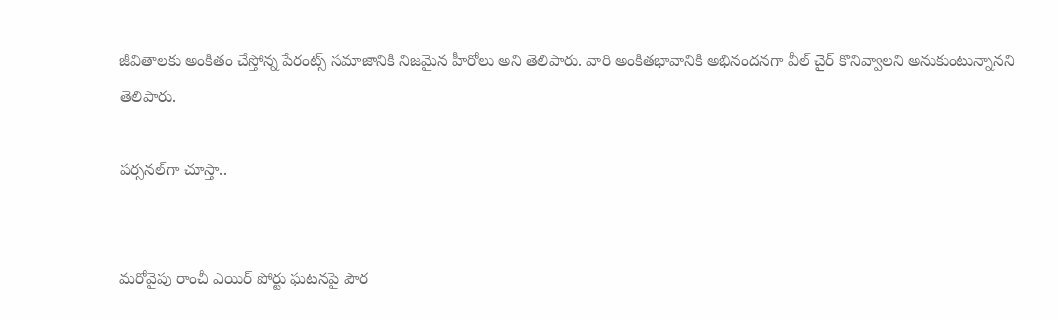జీవితాలకు అంకితం చేస్తోన్న పేరంట్స్ సమాజానికి నిజమైన హీరోలు అని తెలిపారు. వారి అంకితభావానికి అభినందనగా వీల్ చైర్ కొనివ్వాలని అనుకుంటున్నానని తెలిపారు.

పర్సనల్‌గా చూస్తా..


మరోవైపు రాంచీ ఎయిర్ పోర్టు ఘటనపై పౌర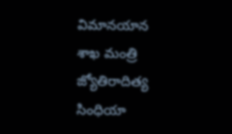విమానయాన శాఖ మంత్రి జ్యోతిరాదిత్య సింధియా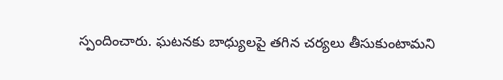స్పందించారు. ఘటనకు బాధ్యులపై తగిన చర్యలు తీసుకుంటామని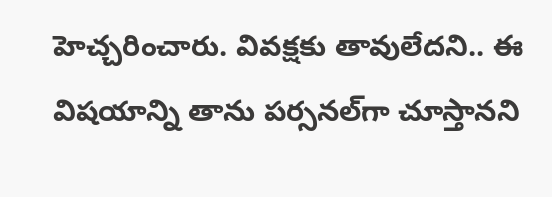హెచ్చరించారు. వివక్షకు తావులేదని.. ఈ విషయాన్ని తాను పర్సనల్‌గా చూస్తానని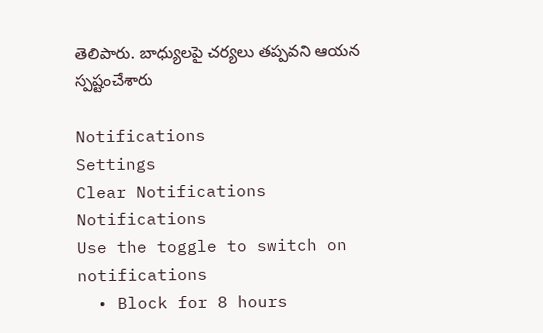తెలిపారు. బాధ్యులపై చర్యలు తప్పవని ఆయన స్పష్టంచేశారు

Notifications
Settings
Clear Notifications
Notifications
Use the toggle to switch on notifications
  • Block for 8 hours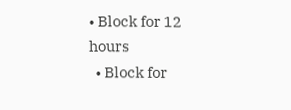• Block for 12 hours
  • Block for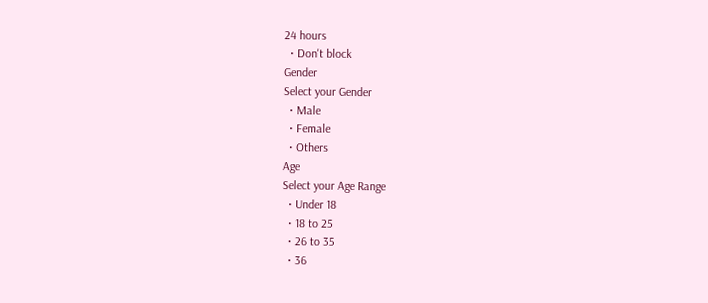24 hours
  • Don't block
Gender
Select your Gender
  • Male
  • Female
  • Others
Age
Select your Age Range
  • Under 18
  • 18 to 25
  • 26 to 35
  • 36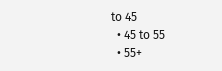to 45
  • 45 to 55
  • 55+